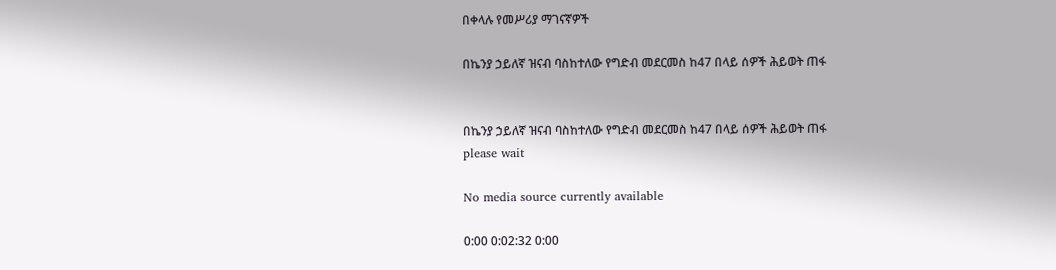በቀላሉ የመሥሪያ ማገናኛዎች

በኬንያ ኃይለኛ ዝናብ ባስከተለው የግድብ መደርመስ ከ47 በላይ ሰዎች ሕይወት ጠፋ


በኬንያ ኃይለኛ ዝናብ ባስከተለው የግድብ መደርመስ ከ47 በላይ ሰዎች ሕይወት ጠፋ
please wait

No media source currently available

0:00 0:02:32 0:00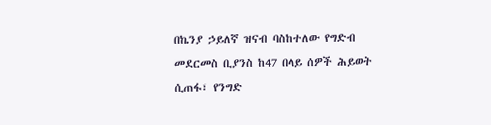በኬንያ ኃይለኛ ዝናብ ባስከተለው የግድብ መደርመስ ቢያንስ ከ47 በላይ ሰዎች ሕይወት ሲጠፋ፣ የንግድ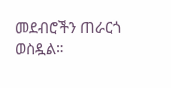መደብሮችን ጠራርጎ ወስዷል።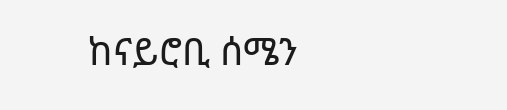ከናይሮቢ ሰሜን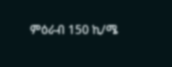ምዕራብ 150 ኪ/ሜ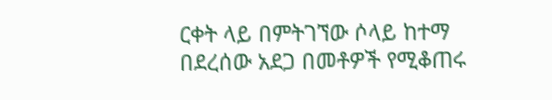ርቀት ላይ በምትገኘው ሶላይ ከተማ በደረሰው አደጋ በመቶዎች የሚቆጠሩ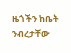ዜጎችን ከቤት ንብረታቸው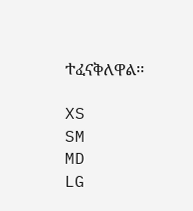ተፈናቅለዋል፡፡

XS
SM
MD
LG